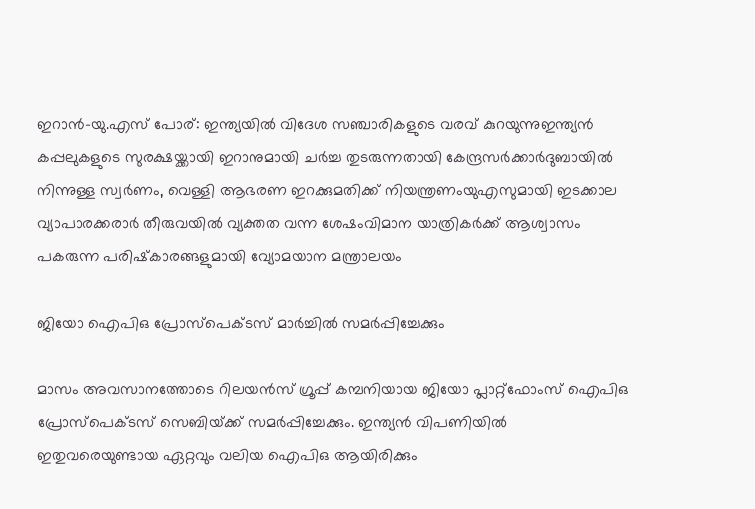ഇറാൻ-യു.എസ് പോര്: ഇന്ത്യയില്‍ വിദേശ സഞ്ചാരികളുടെ വരവ് കുറയുന്നുഇന്ത്യൻ കപ്പലുകളുടെ സുരക്ഷയ്ക്കായി ഇറാനുമായി ചർച്ച തുടരുന്നതായി കേന്ദ്രസർക്കാർദുബായില്‍ നിന്നുള്ള സ്വര്‍ണം, വെള്ളി ആഭരണ ഇറക്കുമതിക്ക് നിയന്ത്രണംയുഎസുമായി ഇടക്കാല വ്യാപാരക്കരാർ തീരുവയില്‍ വ്യക്തത വന്ന ശേഷംവിമാന യാത്രികര്‍ക്ക് ആശ്വാസം പകരുന്ന പരിഷ്‌കാരങ്ങളുമായി വ്യോമയാന മന്ത്രാലയം

ജിയോ ഐപിഒ പ്രോസ്‌പെക്‌ടസ്‌ മാര്‍ച്ചില്‍ സമര്‍പ്പിച്ചേക്കും

മാസം അവസാനത്തോടെ റിലയന്‍സ്‌ ഗ്രൂപ്പ്‌ കമ്പനിയായ ജിയോ പ്ലാറ്റ്‌ഫോംസ്‌ ഐപിഒ പ്രോസ്‌പെക്‌ടസ്‌ സെബിയ്‌ക്ക്‌ സമര്‍പ്പിച്ചേക്കും. ഇന്ത്യന്‍ വിപണിയില്‍ ഇതുവരെയുണ്ടായ ഏറ്റവും വലിയ ഐപിഒ ആയിരിക്കും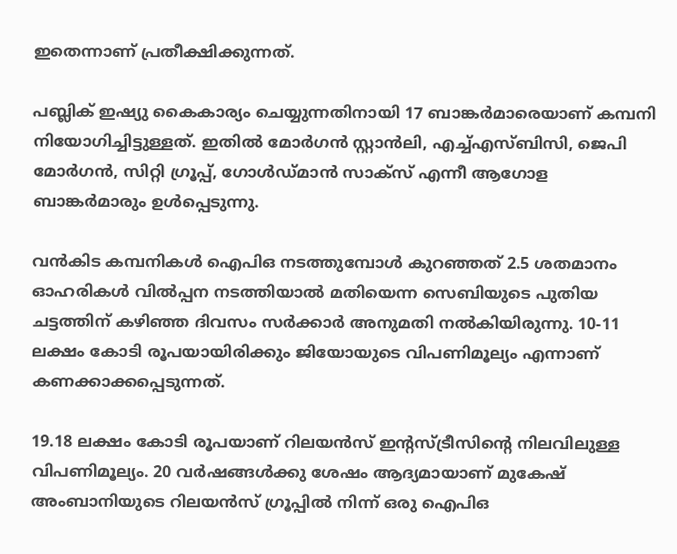ഇതെന്നാണ്‌ പ്രതീക്ഷിക്കുന്നത്‌.

പബ്ലിക്‌ ഇഷ്യു കൈകാര്യം ചെയ്യുന്നതിനായി 17 ബാങ്കര്‍മാരെയാണ്‌ കമ്പനി നിയോഗിച്ചിട്ടുള്ളത്‌. ഇതില്‍ മോര്‍ഗന്‍ സ്റ്റാന്‍ലി, എച്ച്‌എസ്‌ബിസി, ജെപി മോര്‍ഗന്‍, സിറ്റി ഗ്രൂപ്പ്‌, ഗോള്‍ഡ്‌മാന്‍ സാക്‌സ്‌ എന്നീ ആഗോള ബാങ്കര്‍മാരും ഉള്‍പ്പെടുന്നു.

വന്‍കിട കമ്പനികള്‍ ഐപിഒ നടത്തുമ്പോള്‍ കുറഞ്ഞത്‌ 2.5 ശതമാനം ഓഹരികള്‍ വില്‍പ്പന നടത്തിയാല്‍ മതിയെന്ന സെബിയുടെ പുതിയ ചട്ടത്തിന്‌ കഴിഞ്ഞ ദിവസം സര്‍ക്കാര്‍ അനുമതി നല്‍കിയിരുന്നു. 10-11 ലക്ഷം കോടി രൂപയായിരിക്കും ജിയോയുടെ വിപണിമൂല്യം എന്നാണ്‌ കണക്കാക്കപ്പെടുന്നത്‌.

19.18 ലക്ഷം കോടി രൂപയാണ്‌ റിലയന്‍സ്‌ ഇന്റസ്‌ട്രീസിന്റെ നിലവിലുള്ള വിപണിമൂല്യം. 20 വര്‍ഷങ്ങള്‍ക്കു ശേഷം ആദ്യമായാണ്‌ മുകേഷ്‌ അംബാനിയുടെ റിലയന്‍സ്‌ ഗ്രൂപ്പില്‍ നിന്ന്‌ ഒരു ഐപിഒ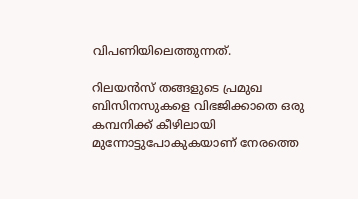വിപണിയിലെത്തുന്നത്‌.

റിലയന്‍സ്‌ തങ്ങളുടെ പ്രമുഖ ബിസിനസുകളെ വിഭജിക്കാതെ ഒരു കമ്പനിക്ക്‌ കീഴിലായി മുന്നോട്ടുപോകുകയാണ്‌ നേരത്തെ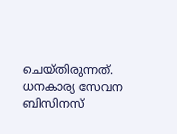ചെയ്‌തിരുന്നത്‌. ധനകാര്യ സേവന ബിസിനസ്‌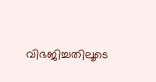വിഭജിച്ചതിലൂടെ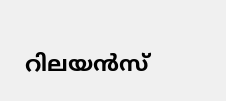റിലയന്‍സ്‌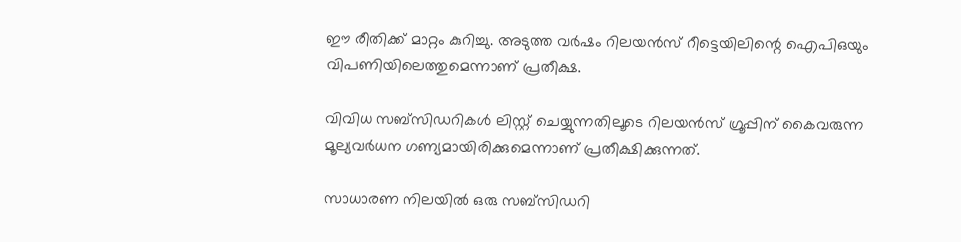ഈ രീതിക്ക്‌ മാറ്റം കുറിച്ചു. അടുത്ത വര്‍ഷം റിലയന്‍സ്‌ റീട്ടെയിലിന്റെ ഐപിഒയും വിപണിയിലെത്തുമെന്നാണ്‌ പ്രതീക്ഷ.

വിവിധ സബ്‌സിഡറികള്‍ ലിസ്റ്റ്‌ ചെയ്യുന്നതിലൂടെ റിലയന്‍സ്‌ ഗ്രൂപ്പിന്‌ കൈവരുന്ന മൂല്യവര്‍ധന ഗണ്യമായിരിക്കുമെന്നാണ്‌ പ്രതീക്ഷിക്കുന്നത്‌.

സാധാരണ നിലയില്‍ ഒരു സബ്‌സിഡറി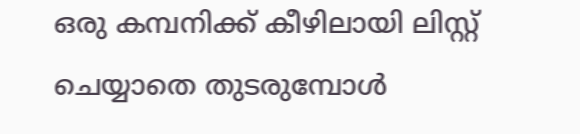ഒരു കമ്പനിക്ക്‌ കീഴിലായി ലിസ്റ്റ്‌ ചെയ്യാതെ തുടരുമ്പോള്‍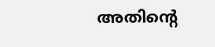അതിന്റെ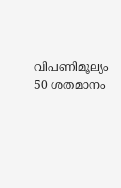വിപണിമൂല്യം 50 ശതമാനം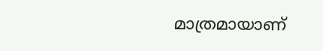മാത്രമായാണ്‌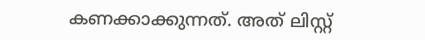കണക്കാക്കുന്നത്‌. അത്‌ ലിസ്റ്റ്‌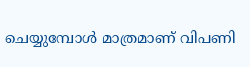ചെയ്യുമ്പോള്‍ മാത്രമാണ്‌ വിപണി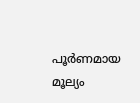പൂര്‍ണമായ മൂല്യം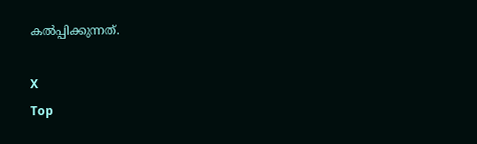കല്‍പ്പിക്കുന്നത്‌.

X
Top